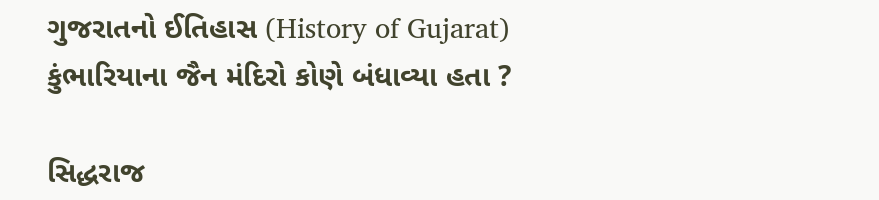ગુજરાતનો ઈતિહાસ (History of Gujarat)
કુંભારિયાના જૈન મંદિરો કોણે બંધાવ્યા હતા ?

સિદ્ધરાજ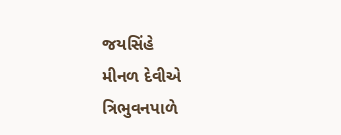જયસિંહે
મીનળ દેવીએ
ત્રિભુવનપાળે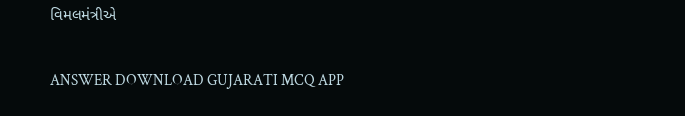વિમલમંત્રીએ

ANSWER DOWNLOAD GUJARATI MCQ APP